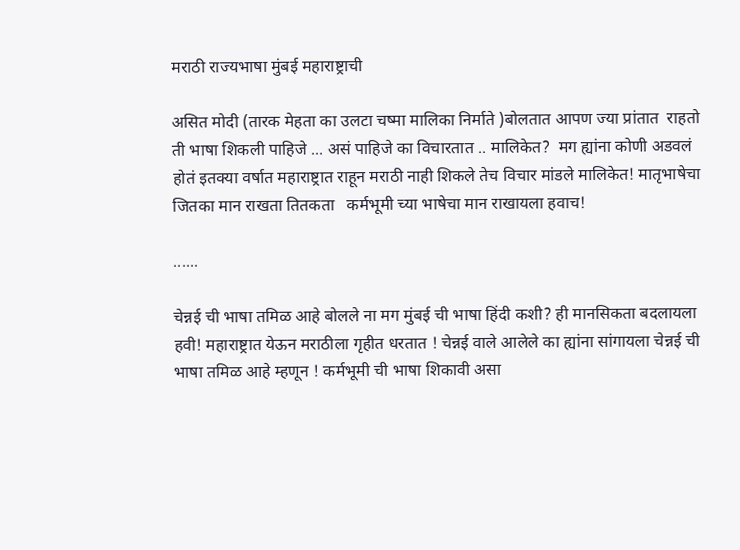मराठी राज्यभाषा मुंबई महाराष्ट्राची

असित मोदी (तारक मेहता का उलटा चष्मा मालिका निर्माते )बोलतात आपण ज्या प्रांतात  राहतो ती भाषा शिकली पाहिजे ... असं पाहिजे का विचारतात .. मालिकेत?  मग ह्यांना कोणी अडवलं होतं इतक्या वर्षात महाराष्ट्रात राहून मराठी नाही शिकले तेच विचार मांडले मालिकेत! मातृभाषेचा जितका मान राखता तितकता   कर्मभूमी च्या भाषेचा मान राखायला हवाच!

......

चेन्नई ची भाषा तमिळ आहे बोलले ना मग मुंबई ची भाषा हिंदी कशी? ही मानसिकता बदलायला हवी! महाराष्ट्रात येऊन मराठीला गृहीत धरतात ! चेन्नई वाले आलेले का ह्यांना सांगायला चेन्नई ची भाषा तमिळ आहे म्हणून ! कर्मभूमी ची भाषा शिकावी असा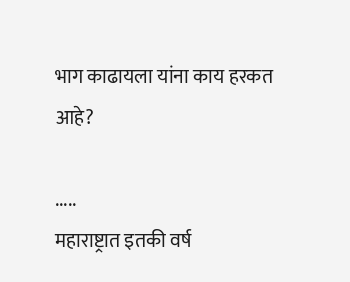भाग काढायला यांना काय हरकत आहे?

.....
महाराष्ट्रात इतकी वर्ष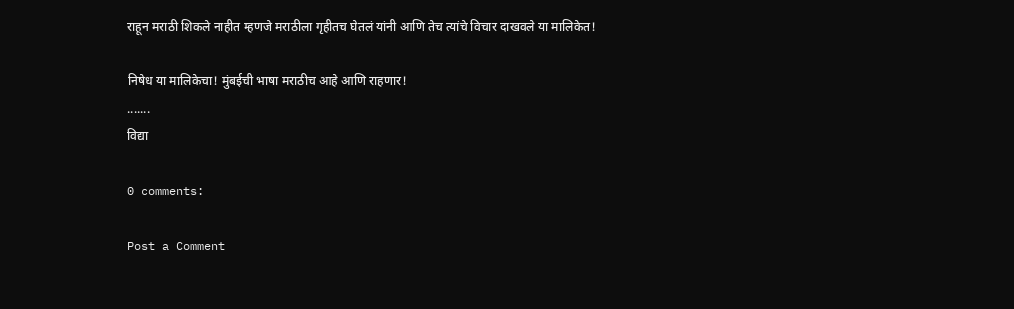राहून मराठी शिकले नाहीत म्हणजे मराठीला गृहीतच घेतलं यांनी आणि तेच त्यांचे विचार दाखवले या मालिकेत!

निषेध या मालिकेचा! मुंबईची भाषा मराठीच आहे आणि राहणार!
.......
विद्या

0 comments:

Post a Comment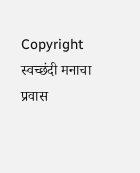Copyright स्वच्छंदी मनाचा प्रवास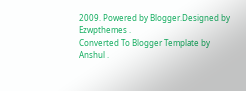2009. Powered by Blogger.Designed by Ezwpthemes .
Converted To Blogger Template by Anshul .